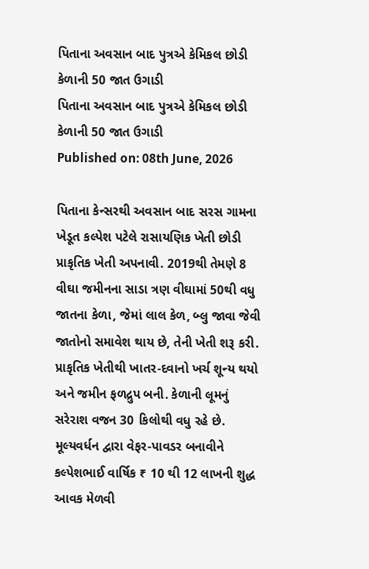પિતાના અવસાન બાદ પુત્રએ કેમિકલ છોડી કેળાની 50 જાત ઉગાડી
પિતાના અવસાન બાદ પુત્રએ કેમિકલ છોડી કેળાની 50 જાત ઉગાડી
Published on: 08th June, 2026

પિતાના કેન્સરથી અવસાન બાદ સરસ ગામના ખેડૂત કલ્પેશ પટેલે રાસાયણિક ખેતી છોડી પ્રાકૃતિક ખેતી અપનાવી. 2019થી તેમણે 8 વીઘા જમીનના સાડા ત્રણ વીઘામાં 50થી વધુ જાતના કેળા, જેમાં લાલ કેળ, બ્લુ જાવા જેવી જાતોનો સમાવેશ થાય છે, તેની ખેતી શરૂ કરી. પ્રાકૃતિક ખેતીથી ખાતર-દવાનો ખર્ચ શૂન્ય થયો અને જમીન ફળદ્રુપ બની. કેળાની લૂમનું સરેરાશ વજન 30 કિલોથી વધુ રહે છે. મૂલ્યવર્ધન દ્વારા વેફર-પાવડર બનાવીને કલ્પેશભાઈ વાર્ષિક ₹ 10 થી 12 લાખની શુદ્ધ આવક મેળવી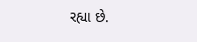રહ્યા છે.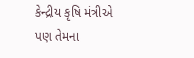કેન્દ્રીય કૃષિ મંત્રીએ પણ તેમના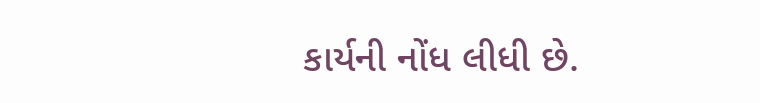કાર્યની નોંધ લીધી છે.